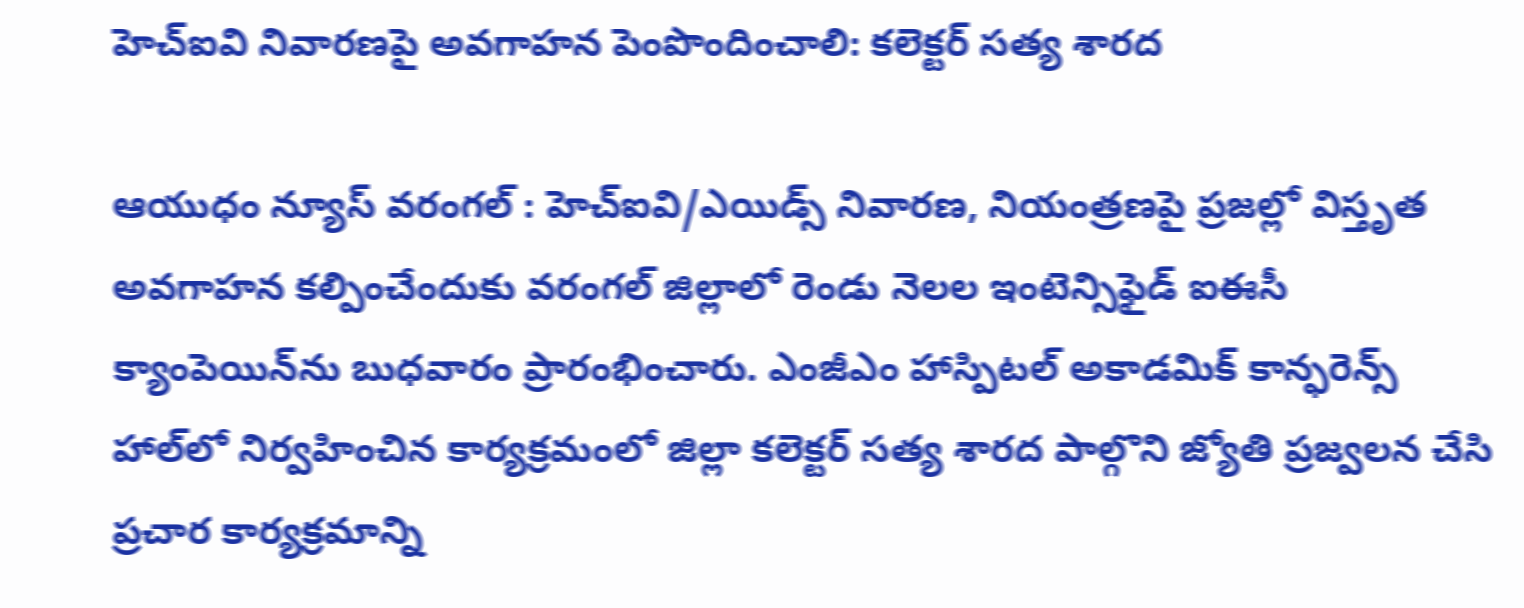హెచ్‌ఐవి నివారణపై అవగాహన పెంపొందించాలి: కలెక్టర్‌ సత్య శారద

ఆయుధం న్యూస్ వరంగల్ : హెచ్‌ఐవి/ఎయిడ్స్‌ నివారణ, నియంత్రణపై ప్రజల్లో విస్తృత అవగాహన కల్పించేందుకు వరంగల్ జిల్లాలో రెండు నెలల ఇంటెన్సిఫైడ్‌ ఐఈసీ క్యాంపెయిన్‌ను బుధవారం ప్రారంభించారు. ఎంజీఎం హాస్పిటల్‌ అకాడమిక్‌ కాన్ఫరెన్స్‌ హాల్‌లో నిర్వహించిన కార్యక్రమంలో జిల్లా కలెక్టర్‌ సత్య శారద పాల్గొని జ్యోతి ప్రజ్వలన చేసి ప్రచార కార్యక్రమాన్ని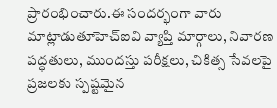ప్రారంభించారు.ఈ సందర్భంగా వారు మాట్లాడుతూహెచ్‌ఐవి వ్యాప్తి మార్గాలు, నివారణ పద్ధతులు, ముందస్తు పరీక్షలు, చికిత్స సేవలపై ప్రజలకు స్పష్టమైన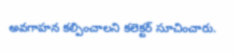అవగాహన కల్పించాలని కలెక్టర్‌ సూచించారు.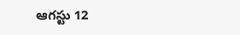ఆగస్టు 12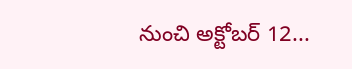నుంచి అక్టోబర్‌ 12...